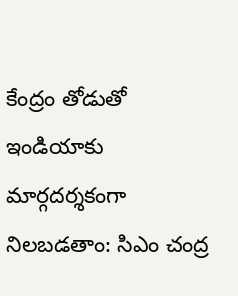కేంద్రం తోడుతో ఇండియాకు మార్గదర్శకంగా నిలబడతాం: సిఎం చంద్ర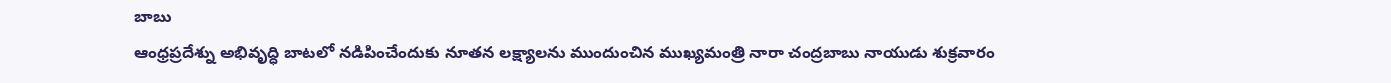బాబు
ఆంధ్రప్రదేశ్ను అభివృద్ధి బాటలో నడిపించేందుకు నూతన లక్ష్యాలను ముందుంచిన ముఖ్యమంత్రి నారా చంద్రబాబు నాయుడు శుక్రవారం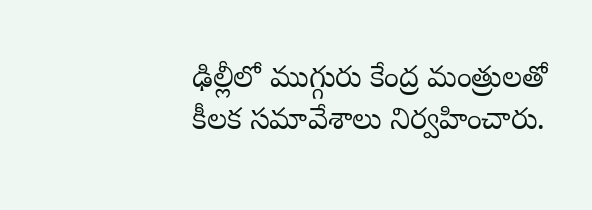ఢిల్లీలో ముగ్గురు కేంద్ర మంత్రులతో కీలక సమావేశాలు నిర్వహించారు.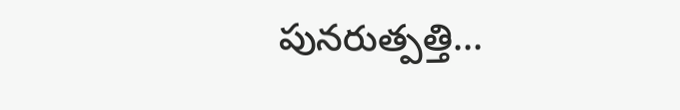పునరుత్పత్తి...